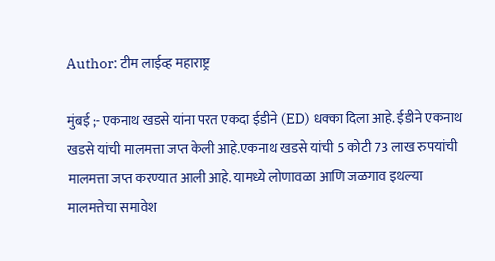Author: टीम लाईव्ह महाराष्ट्र

मुंबई ;- एकनाथ खडसे यांना परत एकदा ईडीने (ED) धक्का दिला आहे. ईडीने एकनाथ खडसे यांची मालमत्ता जप्त केली आहे.एकनाथ खडसे यांची 5 कोटी 73 लाख रुपयांची मालमत्ता जप्त करण्यात आली आहे. यामध्ये लोणावळा आणि जळगाव इथल्या मालमत्तेचा समावेश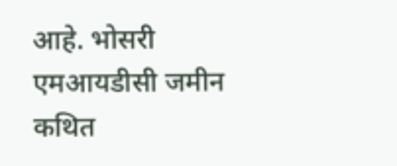आहे. भोसरी एमआयडीसी जमीन कथित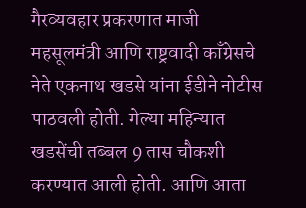गैरव्यवहार प्रकरणात माजी महसूलमंत्री आणि राष्ट्रवादी काँग्रेसचे नेते एकनाथ खडसे यांना ईडीने नोटीस पाठवली होती. गेल्या महिन्यात खडसेंची तब्बल 9 तास चौकशी करण्यात आली होती. आणि आता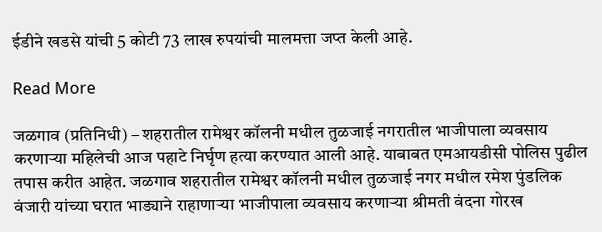ईडीने खडसे यांची 5 कोटी 73 लाख रुपयांची मालमत्ता जप्त केली आहे.

Read More

जळगाव (प्रतिनिधी) – शहरातील रामेश्वर कॉलनी मधील तुळजाई नगरातील भाजीपाला व्यवसाय करणाऱ्या महिलेची आज पहाटे निर्घृण हत्या करण्यात आली आहे. याबाबत एमआयडीसी पोलिस पुढील तपास करीत आहेत. जळगाव शहरातील रामेश्वर कॉलनी मधील तुळजाई नगर मधील रमेश पुंडलिक वंजारी यांच्या घरात भाड्याने राहाणाऱ्या भाजीपाला व्यवसाय करणाऱ्या श्रीमती वंदना गोरख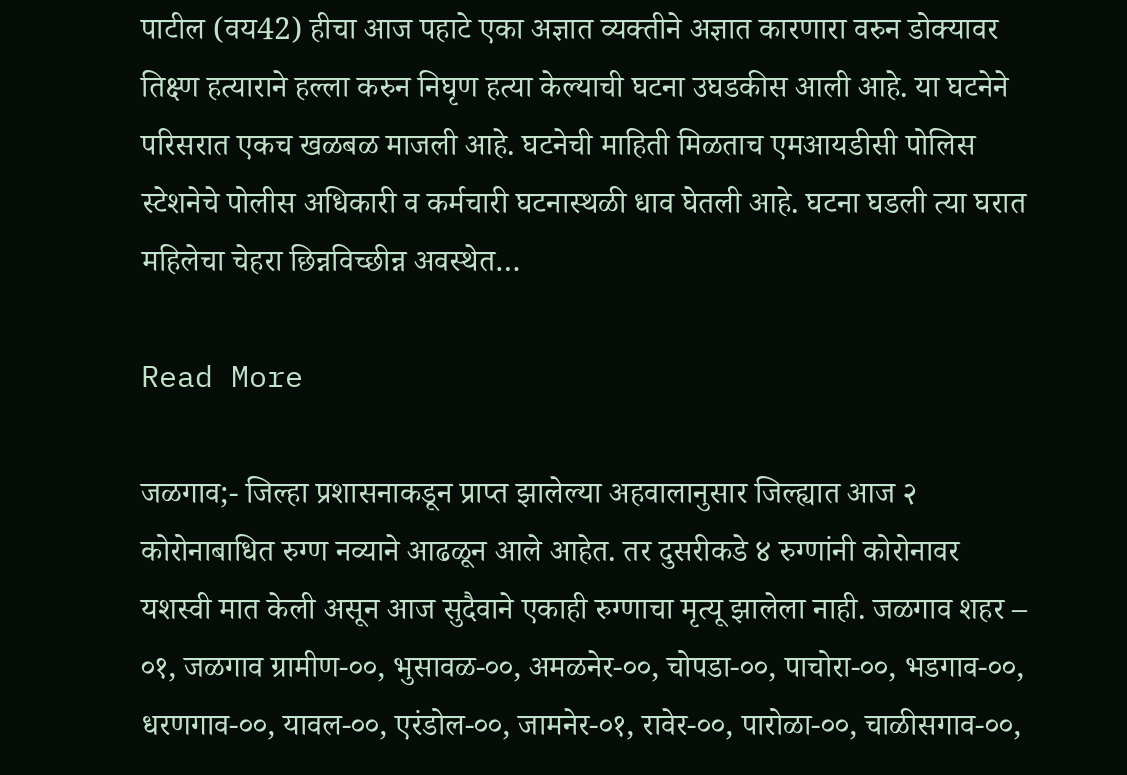पाटील (वय42) हीचा आज पहाटे एका अज्ञात व्यक्तीने अज्ञात कारणारा वरुन डोक्यावर तिक्ष्ण हत्याराने हल्ला करुन निघृण हत्या केल्याची घटना उघडकीस आली आहे. या घटनेने परिसरात एकच खळबळ माजली आहे. घटनेची माहिती मिळताच एमआयडीसी पोलिस स्टेशनेचे पोलीस अधिकारी व कर्मचारी घटनास्थळी धाव घेतली आहे. घटना घडली त्या घरात महिलेचा चेहरा छिन्नविच्छीन्न अवस्थेत…

Read More

जळगाव;- जिल्हा प्रशासनाकडून प्राप्त झालेल्या अहवालानुसार जिल्ह्यात आज २ कोरोनाबाधित रुग्ण नव्याने आढळून आले आहेत. तर दुसरीकडे ४ रुग्णांनी कोरोनावर यशस्वी मात केली असून आज सुदैवाने एकाही रुग्णाचा मृत्यू झालेला नाही. जळगाव शहर – ०१, जळगाव ग्रामीण-००, भुसावळ-००, अमळनेर-००, चोपडा-००, पाचोरा-००, भडगाव-००, धरणगाव-००, यावल-००, एरंडोल-००, जामनेर-०१, रावेर-००, पारोळा-००, चाळीसगाव-००,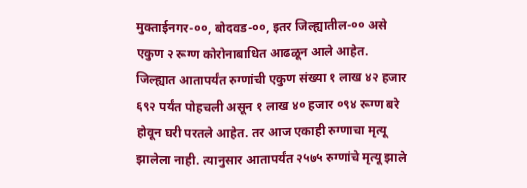मुक्ताईनगर-००, बोदवड-००, इतर जिल्ह्यातील-०० असे एकुण २ रूग्ण कोरोनाबाधित आढळून आले आहेत. जिल्ह्यात आतापर्यंत रुग्णांची एकुण संख्या १ लाख ४२ हजार ६९२ पर्यंत पोहचली असून १ लाख ४० हजार ०९४ रूग्ण बरे होवून घरी परतले आहेत. तर आज एकाही रुग्णाचा मृत्यू झालेला नाही. त्यानुसार आतापर्यंत २५७५ रुग्णांचे मृत्यू झाले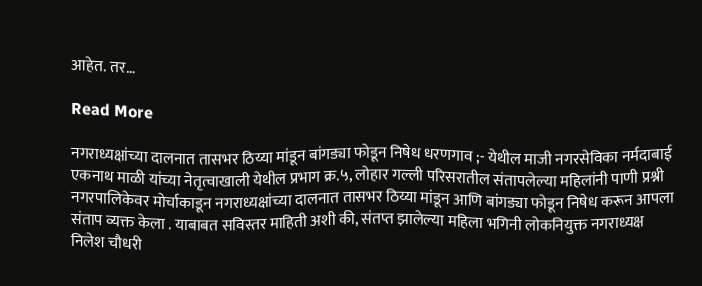आहेत. तर…

Read More

नगराध्यक्षांच्या दालनात तासभर ठिय्या मांडून बांगड्या फोडून निषेध धरणगाव ;- येथील माजी नगरसेविका नर्मदाबाई एकनाथ माळी यांच्या नेतृत्वाखाली येथील प्रभाग क्र.५, लोहार गल्ली परिसरातील संतापलेल्या महिलांनी पाणी प्रश्नी नगरपालिकेवर मोर्चाकाडून नगराध्यक्षांच्या दालनात तासभर ठिय्या मांडून आणि बांगड्या फोडून निषेध करून आपला संताप व्यक्त केला . याबाबत सविस्तर माहिती अशी की, संतप्त झालेल्या महिला भगिनी लोकनियुक्त नगराध्यक्ष निलेश चौधरी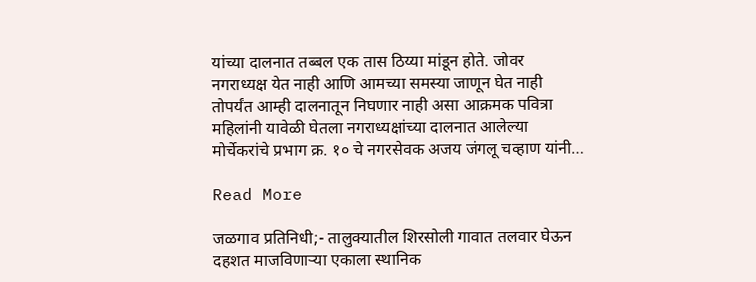यांच्या दालनात तब्बल एक तास ठिय्या मांडून होते. जोवर नगराध्यक्ष येत नाही आणि आमच्या समस्या जाणून घेत नाही तोपर्यंत आम्ही दालनातून निघणार नाही असा आक्रमक पवित्रा महिलांनी यावेळी घेतला नगराध्यक्षांच्या दालनात आलेल्या मोर्चेकरांचे प्रभाग क्र. १० चे नगरसेवक अजय जंगलू चव्हाण यांनी…

Read More

जळगाव प्रतिनिधी;- तालुक्यातील शिरसोली गावात तलवार घेऊन दहशत माजविणार्‍या एकाला स्थानिक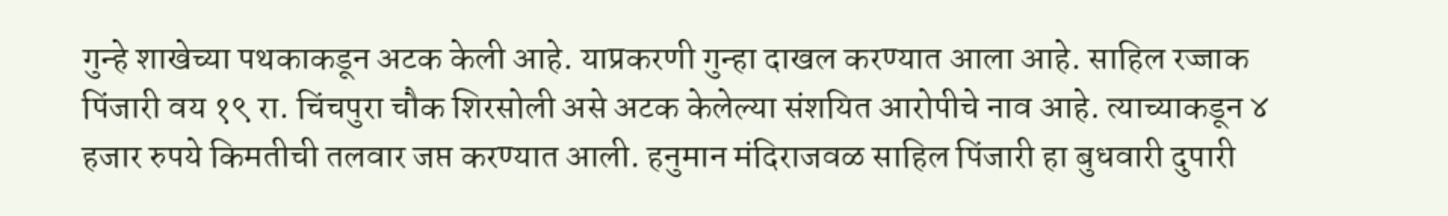गुन्हे शाखेच्या पथकाकडून अटक केली आहे. याप्रकरणी गुन्हा दाखल करण्यात आला आहे. साहिल रज्जाक पिंजारी वय १९ रा. चिंचपुरा चौक शिरसोली असे अटक केलेल्या संशयित आरोपीचे नाव आहे. त्याच्याकडून ४ हजार रुपये किमतीची तलवार जप्त करण्यात आली. हनुमान मंदिराजवळ साहिल पिंजारी हा बुधवारी दुपारी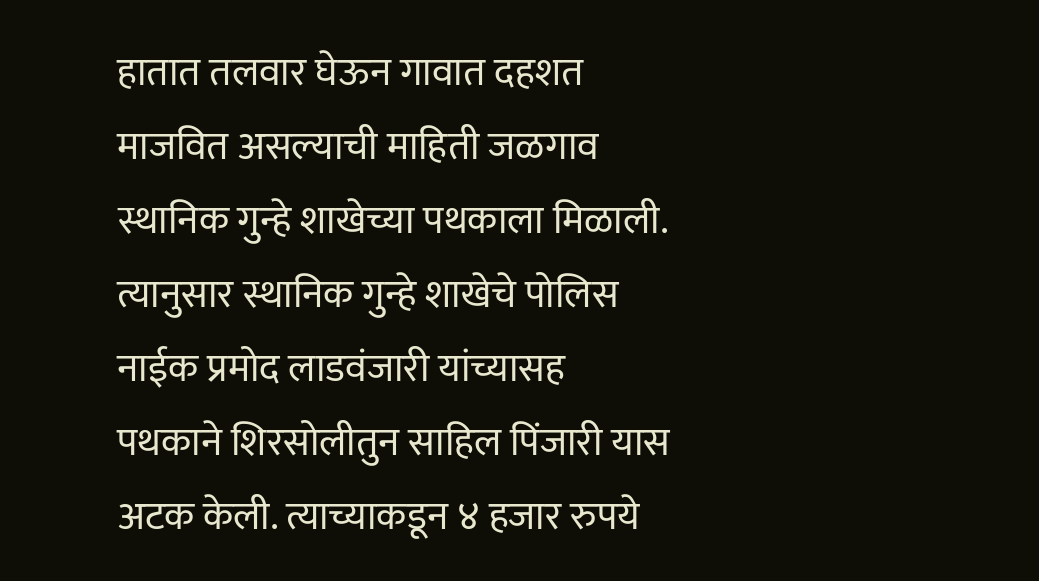हातात तलवार घेऊन गावात दहशत माजवित असल्याची माहिती जळगाव स्थानिक गुन्हे शाखेच्या पथकाला मिळाली. त्यानुसार स्थानिक गुन्हे शाखेचे पोलिस नाईक प्रमोद लाडवंजारी यांच्यासह पथकाने शिरसोलीतुन साहिल पिंजारी यास अटक केली. त्याच्याकडून ४ हजार रुपये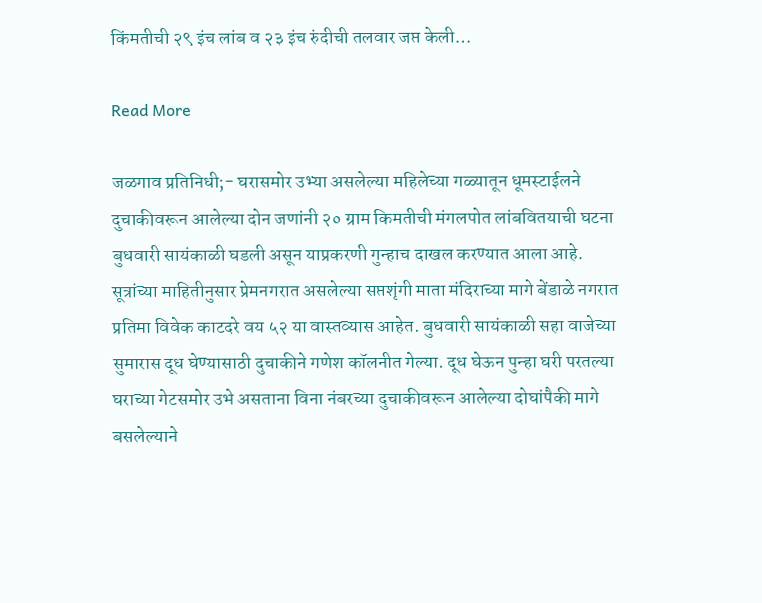किंमतीची २९ इंच लांब व २३ इंच रुंदीची तलवार जप्त केली…

Read More

जळगाव प्रतिनिधी;- घरासमोर उभ्या असलेल्या महिलेच्या गळ्यातून धूमस्टाईलने दुचाकीवरून आलेल्या दोन जणांनी २० ग्राम किमतीची मंगलपोत लांबवितयाची घटना बुधवारी सायंकाळी घडली असून याप्रकरणी गुन्हाच दाखल करण्यात आला आहे. सूत्रांच्या माहितीनुसार प्रेमनगरात असलेल्या सप्तशृंगी माता मंदिराच्या मागे बेंडाळे नगरात प्रतिमा विवेक काटदरे वय ५२ या वास्तव्यास आहेत. बुधवारी सायंकाळी सहा वाजेच्या सुमारास दूध घेण्यासाठी दुचाकीने गणेश कॉलनीत गेल्या. दूध घेऊन पुन्हा घरी परतल्या घराच्या गेटसमोर उभे असताना विना नंबरच्या दुचाकीवरून आलेल्या दोघांपैकी मागे बसलेल्याने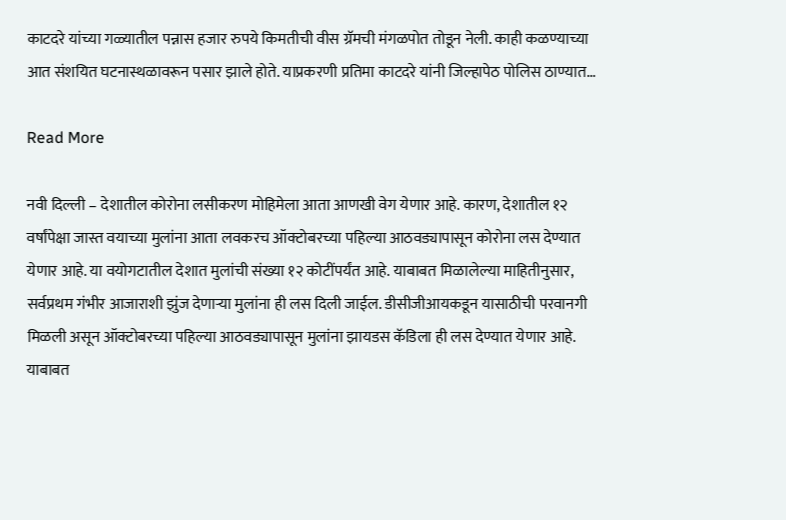काटदरे यांच्या गळ्यातील पन्नास हजार रुपये किमतीची वीस ग्रॅमची मंगळपोत तोडून नेली. काही कळण्याच्या आत संशयित घटनास्थळावरून पसार झाले होते. याप्रकरणी प्रतिमा काटदरे यांनी जिल्हापेठ पोलिस ठाण्यात…

Read More

नवी दिल्ली – देशातील कोरोना लसीकरण मोहिमेला आता आणखी वेग येणार आहे. कारण, देशातील १२ वर्षांपेक्षा जास्त वयाच्या मुलांना आता लवकरच ऑक्टोबरच्या पहिल्या आठवड्यापासून कोरोना लस देण्यात येणार आहे. या वयोगटातील देशात मुलांची संख्या १२ कोटींपर्यंत आहे. याबाबत मिळालेल्या माहितीनुसार, सर्वप्रथम गंभीर आजाराशी झुंज देणाऱ्या मुलांना ही लस दिली जाईल. डीसीजीआयकडून यासाठीची परवानगी मिळली असून ऑक्टोबरच्या पहिल्या आठवड्यापासून मुलांना झायडस कॅडिला ही लस देण्यात येणार आहे. याबाबत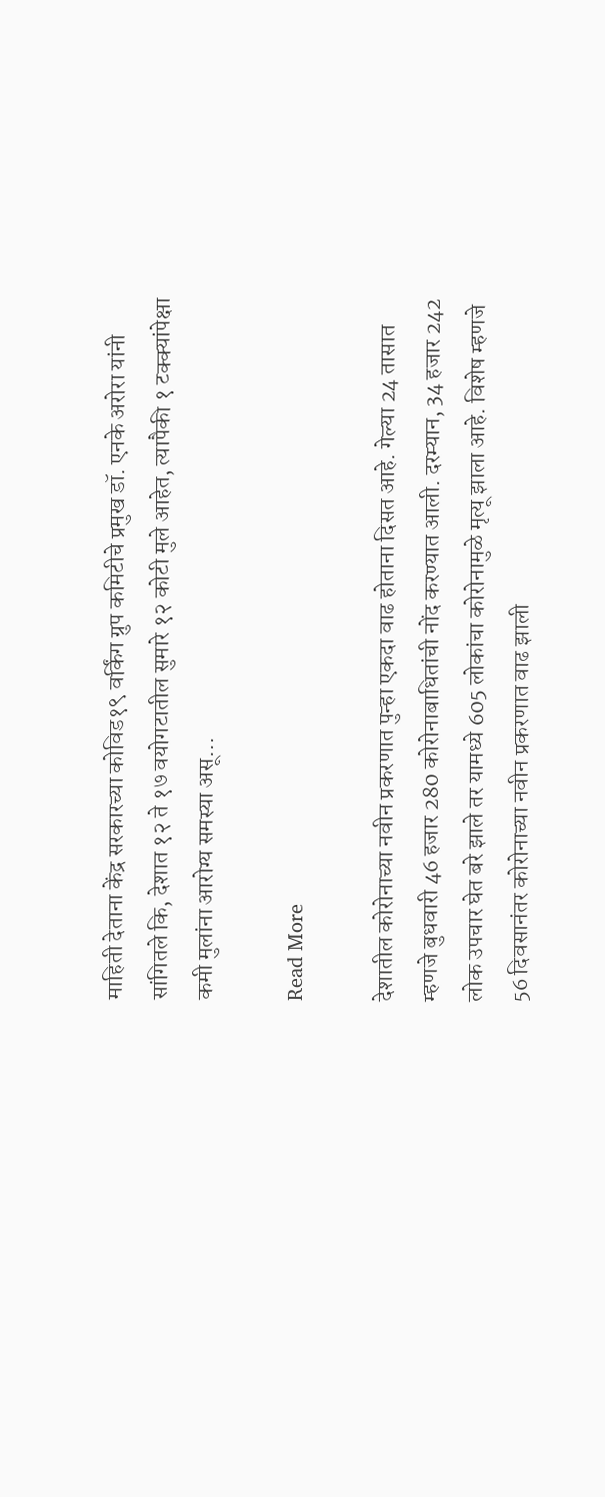माहिती देताना केंद्र सरकारच्या कोविड१९ वर्किंग ग्रुप कमिटीचे प्रमुख डॉ. एनके अरोरा यांनी सांगितले कि, देशात १२ ते १७ वयोगटातील सुमारे १२ कोटी मुले आहेत, त्यापैकी १ टक्क्यांपेक्षा कमी मुलांना आरोग्य समस्या असू…

Read More

देशातील कोरोनाच्या नवीन प्रकरणात पुन्हा एकदा वाढ होताना दिसत आहे. गेल्या 24 तासात म्हणजे बुधवारी 46 हजार 280 कोरोनाबाधितांची नोंद करण्यात आली. दरम्यान, 34 हजार 242 लोक उपचार घेत बरे झाले तर यामध्ये 605 लोकांचा कोरोनामुळे मृत्यू झाला आहे. विशेष म्हणजे 56 दिवसानंतर कोरोनाच्या नवीन प्रकरणात वाढ झाली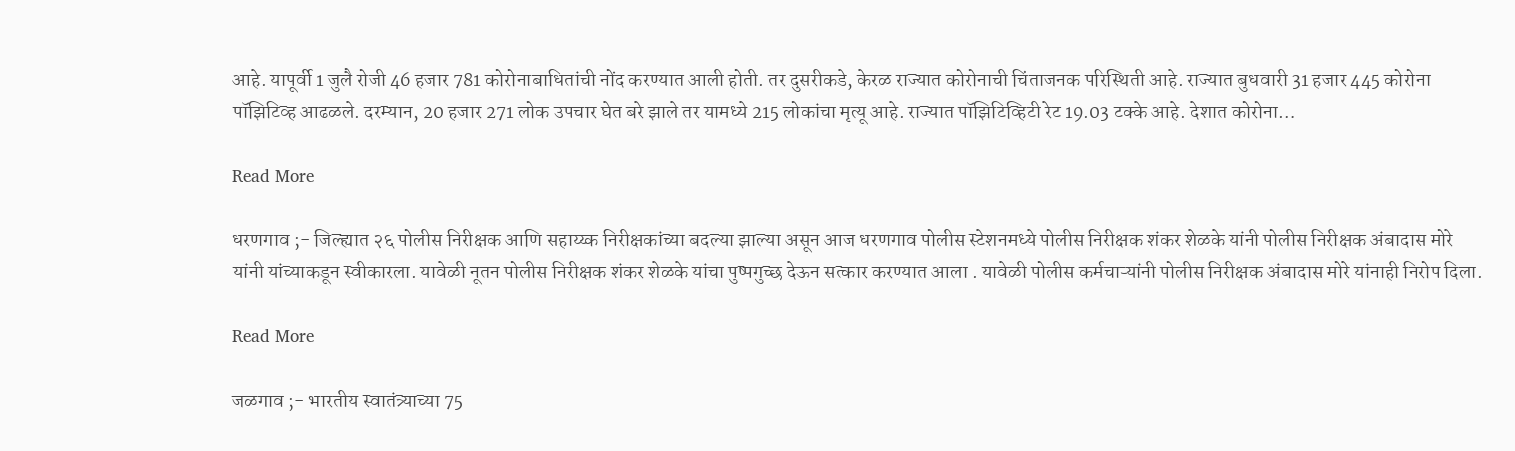आहे. यापूर्वी 1 जुलै रोजी 46 हजार 781 कोरोनाबाधितांची नोंद करण्यात आली होती. तर दुसरीकडे, केरळ राज्यात कोरोनाची चिंताजनक परिस्थिती आहे. राज्यात बुधवारी 31 हजार 445 कोरोना पॉझिटिव्ह आढळले. दरम्यान, 20 हजार 271 लोक उपचार घेत बरे झाले तर यामध्ये 215 लोकांचा मृत्यू आहे. राज्यात पॉझिटिव्हिटी रेट 19.03 टक्के आहे. देशात कोरोना…

Read More

धरणगाव ;- जिल्ह्यात २६ पोलीस निरीक्षक आणि सहाय्य्क निरीक्षकांच्या बदल्या झाल्या असून आज धरणगाव पोलीस स्टेशनमध्ये पोलीस निरीक्षक शंकर शेळके यांनी पोलीस निरीक्षक अंबादास मोरे यांनी यांच्याकडून स्वीकारला. यावेळी नूतन पोलीस निरीक्षक शंकर शेळके यांचा पुष्पगुच्छ देऊन सत्कार करण्यात आला . यावेळी पोलीस कर्मचाऱ्यांनी पोलीस निरीक्षक अंबादास मोरे यांनाही निरोप दिला.

Read More

जळगाव ;- भारतीय स्वातंत्र्याच्या 75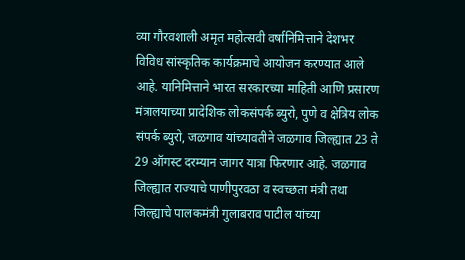व्या गौरवशाली अमृत महोत्सवी वर्षानिमित्ताने देशभर विविध सांस्कृतिक कार्यक्रमाचे आयोजन करण्यात आले आहे. यानिमित्ताने भारत सरकारच्या माहिती आणि प्रसारण मंत्रालयाच्या प्रादेशिक लोकसंपर्क ब्युरो, पुणे व क्षेत्रिय लोक संपर्क ब्युरो, जळगाव यांच्यावतीने जळगाव जिल्ह्यात 23 ते 29 ऑगस्ट दरम्यान जागर यात्रा फिरणार आहे. जळगाव जिल्ह्यात राज्याचे पाणीपुरवठा व स्वच्छता मंत्री तथा जिल्ह्याचे पालकमंत्री गुलाबराव पाटील यांच्या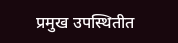प्रमुख उपस्थितीत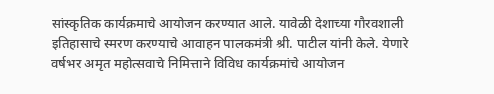सांस्कृतिक कार्यक्रमाचे आयोजन करण्यात आले. यावेळी देशाच्या गौरवशाली इतिहासाचे स्मरण करण्याचे आवाहन पालकमंत्री श्री. पाटील यांनी केले. येणारे वर्षभर अमृत महोत्सवाचे निमित्ताने विविध कार्यक्रमांचे आयोजन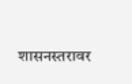शासनस्तरावर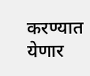करण्यात येणार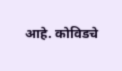आहे. कोविडचे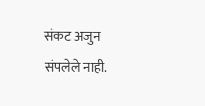संकट अजुन संपलेले नाही.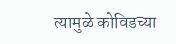त्यामुळे कोविडच्या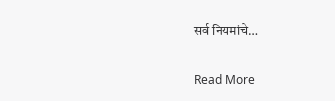सर्व नियमांचे…

Read More